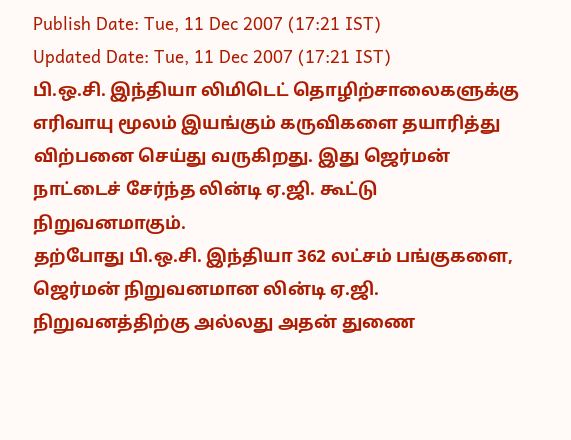Publish Date: Tue, 11 Dec 2007 (17:21 IST)
Updated Date: Tue, 11 Dec 2007 (17:21 IST)
பி.ஒ.சி. இந்தியா லிமிடெட் தொழிற்சாலைகளுக்கு எரிவாயு மூலம் இயங்கும் கருவிகளை தயாரித்து விற்பனை செய்து வருகிறது. இது ஜெர்மன் நாட்டைச் சேர்ந்த லின்டி ஏ.ஜி. கூட்டு நிறுவனமாகும்.
தற்போது பி.ஒ.சி. இந்தியா 362 லட்சம் பங்குகளை, ஜெர்மன் நிறுவனமான லின்டி ஏ.ஜி. நிறுவனத்திற்கு அல்லது அதன் துணை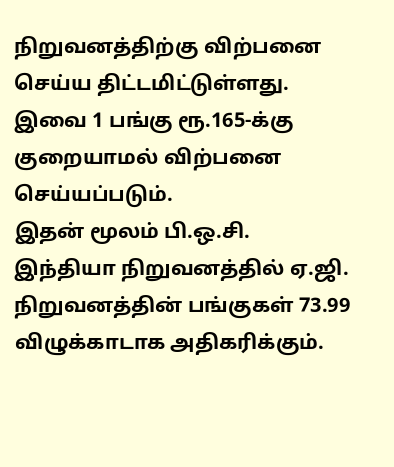நிறுவனத்திற்கு விற்பனை செய்ய திட்டமிட்டுள்ளது. இவை 1 பங்கு ரூ.165-க்கு குறையாமல் விற்பனை செய்யப்படும்.
இதன் மூலம் பி.ஒ.சி. இந்தியா நிறுவனத்தில் ஏ.ஜி. நிறுவனத்தின் பங்குகள் 73.99 விழுக்காடாக அதிகரிக்கும்.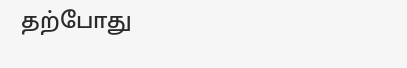தற்போது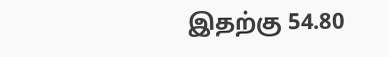இதற்கு 54.80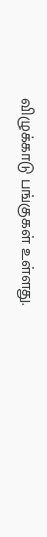விழுக்காடு பங்குகள் உள்ளது.